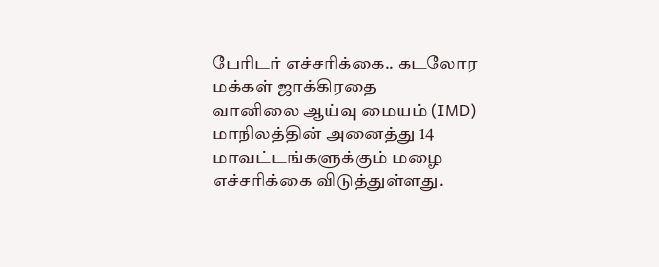பேரிடர் எச்சரிக்கை.. கடலோர மக்கள் ஜாக்கிரதை
வானிலை ஆய்வு மையம் (IMD) மாநிலத்தின் அனைத்து 14 மாவட்டங்களுக்கும் மழை எச்சரிக்கை விடுத்துள்ளது.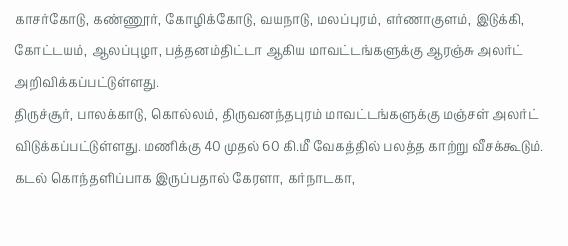காசர்கோடு, கண்ணூர், கோழிக்கோடு, வயநாடு, மலப்புரம், எர்ணாகுளம், இடுக்கி, கோட்டயம், ஆலப்புழா, பத்தனம்திட்டா ஆகிய மாவட்டங்களுக்கு ஆரஞ்சு அலர்ட் அறிவிக்கப்பட்டுள்ளது.
திருச்சூர், பாலக்காடு, கொல்லம், திருவனந்தபுரம் மாவட்டங்களுக்கு மஞ்சள் அலர்ட் விடுக்கப்பட்டுள்ளது. மணிக்கு 40 முதல் 60 கி.மீ வேகத்தில் பலத்த காற்று வீசக்கூடும். கடல் கொந்தளிப்பாக இருப்பதால் கேரளா, கர்நாடகா,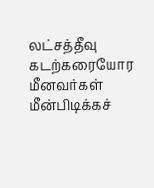லட்சத்தீவு கடற்கரையோர மீனவர்கள் மீன்பிடிக்கச்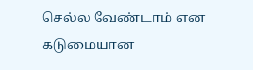செல்ல வேண்டாம் என கடுமையான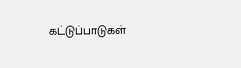கட்டுப்பாடுகள்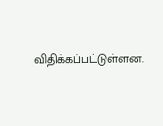விதிக்கப்பட்டுள்ளன.